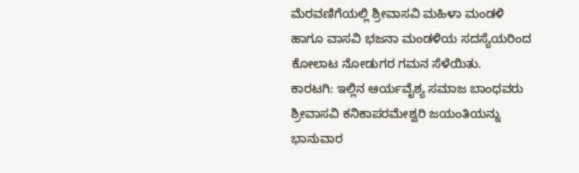ಮೆರವಣಿಗೆಯಲ್ಲಿ ಶ್ರೀವಾಸವಿ ಮಹಿಳಾ ಮಂಡಳಿ ಹಾಗೂ ವಾಸವಿ ಭಜನಾ ಮಂಡಳಿಯ ಸದಸ್ಯೆಯರಿಂದ ಕೋಲಾಟ ನೋಡುಗರ ಗಮನ ಸೆಳೆಯಿತು.
ಕಾರಟಗಿ: ಇಲ್ಲಿನ ಆರ್ಯವೈಶ್ಯ ಸಮಾಜ ಬಾಂಧವರು ಶ್ರೀವಾಸವಿ ಕನಿಕಾಪರಮೇಶ್ವರಿ ಜಯಂತಿಯನ್ನು ಭಾನುವಾರ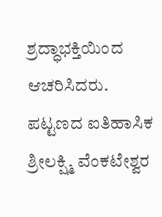ಶ್ರದ್ಧಾಭಕ್ತಿಯಿಂದ ಆಚರಿಸಿದರು.
ಪಟ್ಟಣದ ಐತಿಹಾಸಿಕ ಶ್ರೀಲಕ್ಷ್ಮಿ ವೆಂಕಟೇಶ್ವರ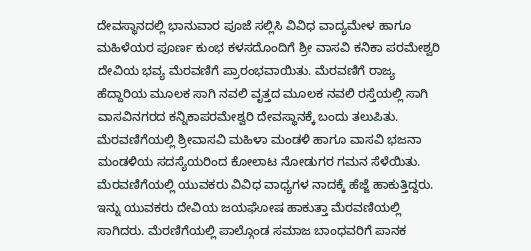ದೇವಸ್ಥಾನದಲ್ಲಿ ಭಾನುವಾರ ಪೂಜೆ ಸಲ್ಲಿಸಿ ವಿವಿಧ ವಾದ್ಯಮೇಳ ಹಾಗೂ ಮಹಿಳೆಯರ ಪೂರ್ಣ ಕುಂಭ ಕಳಸದೊಂದಿಗೆ ಶ್ರೀ ವಾಸವಿ ಕನಿಕಾ ಪರಮೇಶ್ವರಿ ದೇವಿಯ ಭವ್ಯ ಮೆರವಣಿಗೆ ಪ್ರಾರಂಭವಾಯಿತು. ಮೆರವಣಿಗೆ ರಾಜ್ಯ ಹೆದ್ದಾರಿಯ ಮೂಲಕ ಸಾಗಿ ನವಲಿ ವೃತ್ತದ ಮೂಲಕ ನವಲಿ ರಸ್ತೆಯಲ್ಲಿ ಸಾಗಿ ವಾಸವಿನಗರದ ಕನ್ನಿಕಾಪರಮೇಶ್ವರಿ ದೇವಸ್ಥಾನಕ್ಕೆ ಬಂದು ತಲುಪಿತು.
ಮೆರವಣಿಗೆಯಲ್ಲಿ ಶ್ರೀವಾಸವಿ ಮಹಿಳಾ ಮಂಡಳಿ ಹಾಗೂ ವಾಸವಿ ಭಜನಾ ಮಂಡಳಿಯ ಸದಸ್ಯೆಯರಿಂದ ಕೋಲಾಟ ನೋಡುಗರ ಗಮನ ಸೆಳೆಯಿತು. ಮೆರವಣಿಗೆಯಲ್ಲಿ ಯುವಕರು ವಿವಿಧ ವಾಧ್ಯಗಳ ನಾದಕ್ಕೆ ಹೆಜ್ಜೆ ಹಾಕುತ್ತಿದ್ದರು. ಇನ್ನು ಯುವಕರು ದೇವಿಯ ಜಯಘೋಷ ಹಾಕುತ್ತಾ ಮೆರವಣಿಯಲ್ಲಿ ಸಾಗಿದರು. ಮೆರಣಿಗೆಯಲ್ಲಿ ಪಾಲ್ಗೊಂಡ ಸಮಾಜ ಬಾಂಧವರಿಗೆ ಪಾನಕ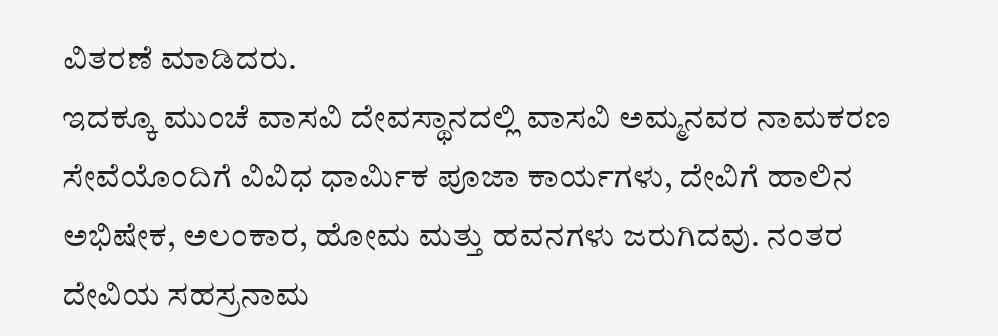ವಿತರಣೆ ಮಾಡಿದರು.
ಇದಕ್ಕೂ ಮುಂಚೆ ವಾಸವಿ ದೇವಸ್ಥಾನದಲ್ಲಿ ವಾಸವಿ ಅಮ್ಮನವರ ನಾಮಕರಣ ಸೇವೆಯೊಂದಿಗೆ ವಿವಿಧ ಧಾರ್ಮಿಕ ಪೂಜಾ ಕಾರ್ಯಗಳು, ದೇವಿಗೆ ಹಾಲಿನ ಅಭಿಷೇಕ, ಅಲಂಕಾರ, ಹೋಮ ಮತ್ತು ಹವನಗಳು ಜರುಗಿದವು. ನಂತರ ದೇವಿಯ ಸಹಸ್ರನಾಮ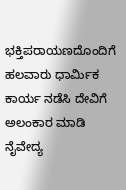ಭಕ್ತಿಪರಾಯಣದೊಂದಿಗೆ ಹಲವಾರು ಧಾರ್ಮಿಕ ಕಾರ್ಯ ನಡೆಸಿ ದೇವಿಗೆ ಅಲಂಕಾರ ಮಾಡಿ ನೈವೇದ್ಯ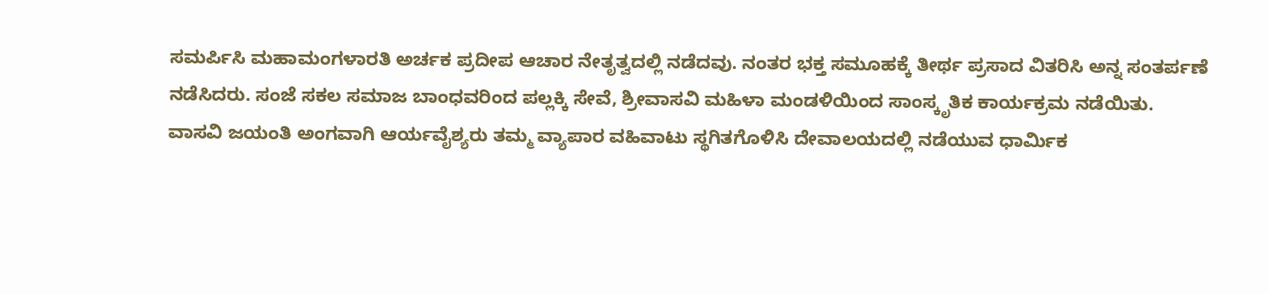ಸಮರ್ಪಿಸಿ ಮಹಾಮಂಗಳಾರತಿ ಅರ್ಚಕ ಪ್ರದೀಪ ಆಚಾರ ನೇತೃತ್ವದಲ್ಲಿ ನಡೆದವು. ನಂತರ ಭಕ್ತ ಸಮೂಹಕ್ಕೆ ತೀರ್ಥ ಪ್ರಸಾದ ವಿತರಿಸಿ ಅನ್ನ ಸಂತರ್ಪಣೆ ನಡೆಸಿದರು. ಸಂಜೆ ಸಕಲ ಸಮಾಜ ಬಾಂಧವರಿಂದ ಪಲ್ಲಕ್ಕಿ ಸೇವೆ, ಶ್ರೀವಾಸವಿ ಮಹಿಳಾ ಮಂಡಳಿಯಿಂದ ಸಾಂಸ್ಕೃತಿಕ ಕಾರ್ಯಕ್ರಮ ನಡೆಯಿತು.
ವಾಸವಿ ಜಯಂತಿ ಅಂಗವಾಗಿ ಆರ್ಯವೈಶ್ಯರು ತಮ್ಮ ವ್ಯಾಪಾರ ವಹಿವಾಟು ಸ್ಥಗಿತಗೊಳಿಸಿ ದೇವಾಲಯದಲ್ಲಿ ನಡೆಯುವ ಧಾರ್ಮಿಕ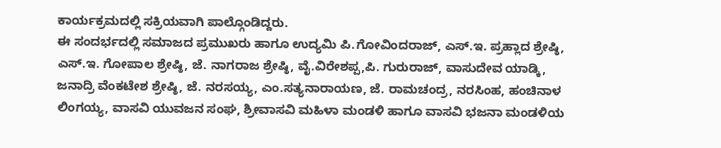ಕಾರ್ಯಕ್ರಮದಲ್ಲಿ ಸಕ್ರಿಯವಾಗಿ ಪಾಲ್ಗೊಂಡಿದ್ದರು.
ಈ ಸಂದರ್ಭದಲ್ಲಿ ಸಮಾಜದ ಪ್ರಮುಖರು ಹಾಗೂ ಉದ್ಯಮಿ ಪಿ.ಗೋವಿಂದರಾಜ್, ಎಸ್.ಇ. ಪ್ರಹ್ಲಾದ ಶ್ರೇಷ್ಠಿ, ಎಸ್.ಇ. ಗೋಪಾಲ ಶ್ರೇಷ್ಠಿ, ಜೆ. ನಾಗರಾಜ ಶ್ರೇಷ್ಠಿ, ವೈ.ವಿರೇಶಪ್ಪ,ಪಿ. ಗುರುರಾಜ್, ವಾಸುದೇವ ಯಾಡ್ಕಿ, ಜನಾದ್ರಿ ವೆಂಕಟೇಶ ಶ್ರೇಷ್ಠಿ, ಜೆ. ನರಸಯ್ಯ, ಎಂ.ಸತ್ಯನಾರಾಯಣ, ಜೆ. ರಾಮಚಂದ್ರ, ನರಸಿಂಹ, ಹಂಚಿನಾಳ ಲಿಂಗಯ್ಯ, ವಾಸವಿ ಯುವಜನ ಸಂಘ, ಶ್ರೀವಾಸವಿ ಮಹಿಳಾ ಮಂಡಳಿ ಹಾಗೂ ವಾಸವಿ ಭಜನಾ ಮಂಡಳಿಯ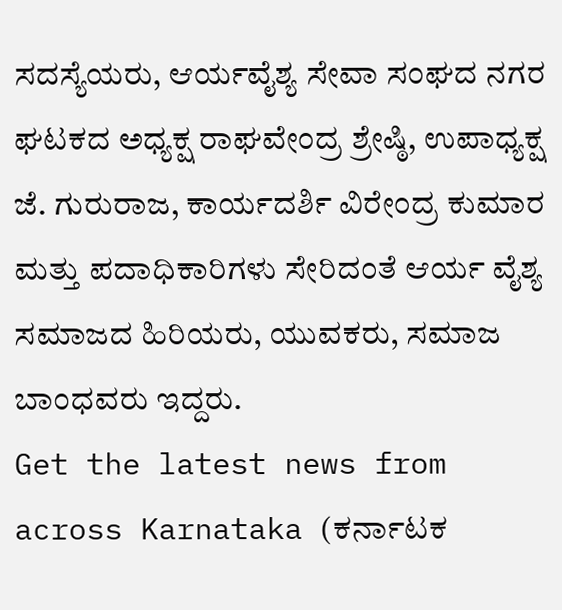ಸದಸ್ಯೆಯರು, ಆರ್ಯವೈಶ್ಯ ಸೇವಾ ಸಂಘದ ನಗರ ಘಟಕದ ಅಧ್ಯಕ್ಷ ರಾಘವೇಂದ್ರ ಶ್ರೇಷ್ಠಿ, ಉಪಾಧ್ಯಕ್ಷ ಜೆ. ಗುರುರಾಜ, ಕಾರ್ಯದರ್ಶಿ ವಿರೇಂದ್ರ ಕುಮಾರ ಮತ್ತು ಪದಾಧಿಕಾರಿಗಳು ಸೇರಿದಂತೆ ಆರ್ಯ ವೈಶ್ಯ ಸಮಾಜದ ಹಿರಿಯರು, ಯುವಕರು, ಸಮಾಜ ಬಾಂಧವರು ಇದ್ದರು.
Get the latest news from across Karnataka (ಕರ್ನಾಟಕ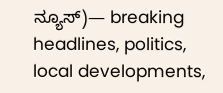ನ್ಯೂಸ್)— breaking headlines, politics, local developments,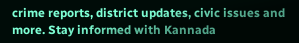crime reports, district updates, civic issues and more. Stay informed with Kannada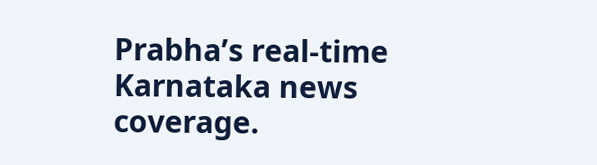Prabha’s real‑time Karnataka news coverage.